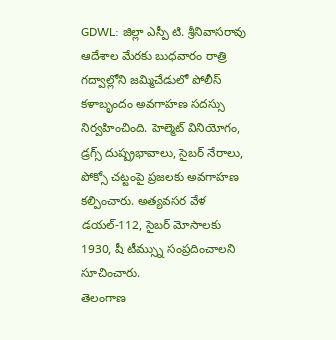GDWL: జిల్లా ఎస్పీ టి. శ్రీనివాసరావు ఆదేశాల మేరకు బుధవారం రాత్రి గద్వాల్లోని జమ్మిచేడులో పోలీస్ కళాబృందం అవగాహణ సదస్సు నిర్వహించింది. హెల్మెట్ వినియోగం, డ్రగ్స్ దుష్ప్రభావాలు, సైబర్ నేరాలు, పోక్సో చట్టంపై ప్రజలకు అవగాహణ కల్పించారు. అత్యవసర వేళ డయల్-112, సైబర్ మోసాలకు 1930, షీ టీమ్స్ను సంప్రదించాలని సూచించారు.
తెలంగాణ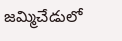జమ్మిచేడులో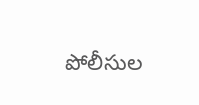పోలీసుల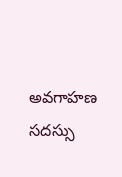అవగాహణ సదస్సు